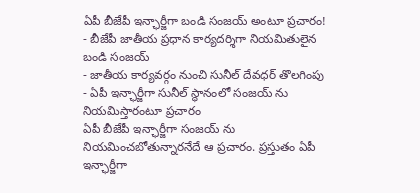ఏపీ బీజేపీ ఇన్ఛార్జీగా బండి సంజయ్ అంటూ ప్రచారం!
- బీజేపీ జాతీయ ప్రధాన కార్యదర్శిగా నియమితులైన బండి సంజయ్
- జాతీయ కార్యవర్గం నుంచి సునీల్ దేవధర్ తొలగింపు
- ఏపీ ఇన్ఛార్జీగా సునీల్ స్థానంలో సంజయ్ ను నియమిస్తారంటూ ప్రచారం
ఏపీ బీజేపీ ఇన్ఛార్జీగా సంజయ్ ను నియమించబోతున్నారనేదే ఆ ప్రచారం. ప్రస్తుతం ఏపీ ఇన్ఛార్జీగా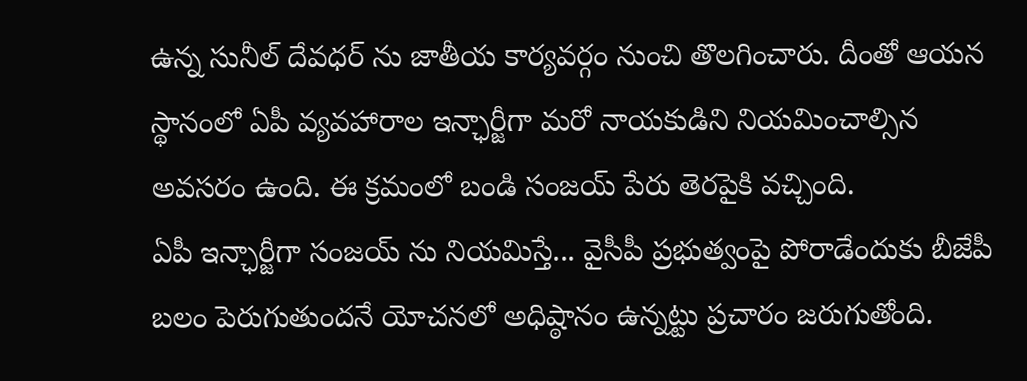ఉన్న సునీల్ దేవధర్ ను జాతీయ కార్యవర్గం నుంచి తొలగించారు. దీంతో ఆయన స్థానంలో ఏపీ వ్యవహారాల ఇన్ఛార్జీగా మరో నాయకుడిని నియమించాల్సిన అవసరం ఉంది. ఈ క్రమంలో బండి సంజయ్ పేరు తెరపైకి వచ్చింది.
ఏపీ ఇన్ఛార్జీగా సంజయ్ ను నియమిస్తే... వైసీపీ ప్రభుత్వంపై పోరాడేందుకు బీజేపీ బలం పెరుగుతుందనే యోచనలో అధిష్ఠానం ఉన్నట్టు ప్రచారం జరుగుతోంది.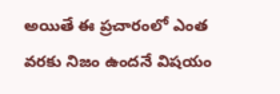అయితే ఈ ప్రచారంలో ఎంత వరకు నిజం ఉందనే విషయం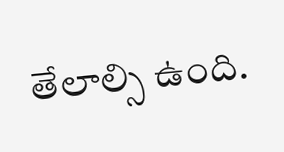తేలాల్సి ఉంది.